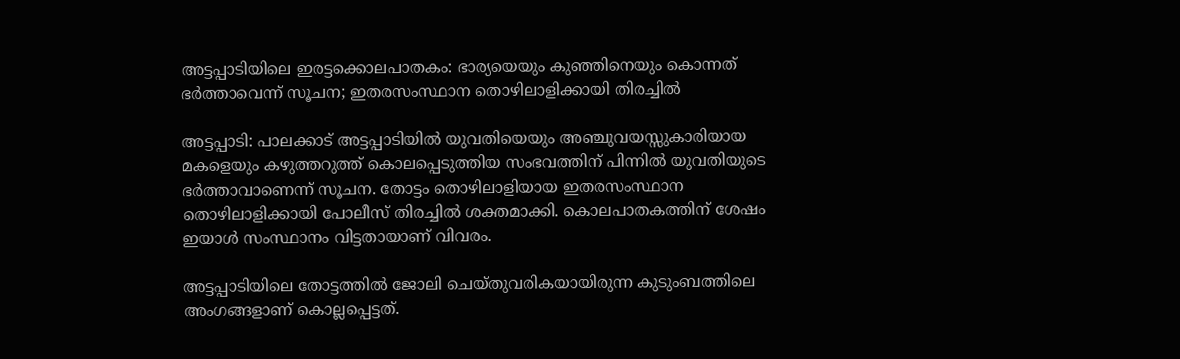അട്ടപ്പാടിയിലെ ഇരട്ടക്കൊലപാതകം: ഭാര്യയെയും കുഞ്ഞിനെയും കൊന്നത് ഭർത്താവെന്ന് സൂചന; ഇതരസംസ്ഥാന തൊഴിലാളിക്കായി തിരച്ചിൽ

അട്ടപ്പാടി: പാലക്കാട് അട്ടപ്പാടിയിൽ യുവതിയെയും അഞ്ചുവയസ്സുകാരിയായ മകളെയും കഴുത്തറുത്ത് കൊലപ്പെടുത്തിയ സംഭവത്തിന് പിന്നിൽ യുവതിയുടെ ഭർത്താവാണെന്ന് സൂചന. തോട്ടം തൊഴിലാളിയായ ഇതരസംസ്ഥാന തൊഴിലാളിക്കായി പോലീസ് തിരച്ചിൽ ശക്തമാക്കി. കൊലപാതകത്തിന് ശേഷം ഇയാൾ സംസ്ഥാനം വിട്ടതായാണ് വിവരം.

അട്ടപ്പാടിയിലെ തോട്ടത്തിൽ ജോലി ചെയ്തുവരികയായിരുന്ന കുടുംബത്തിലെ അംഗങ്ങളാണ് കൊല്ലപ്പെട്ടത്.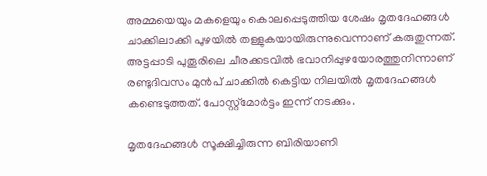അമ്മയെയും മകളെയും കൊലപ്പെടുത്തിയ ശേഷം മൃതദേഹങ്ങൾ ചാക്കിലാക്കി പുഴയിൽ തള്ളുകയായിരുന്നുവെന്നാണ് കരുതുന്നത്. അട്ടപ്പാടി പുതൂരിലെ ചീരക്കടവിൽ ഭവാനിപ്പുഴയോരത്തുനിന്നാണ് രണ്ടുദിവസം മുൻപ് ചാക്കിൽ കെട്ടിയ നിലയിൽ മൃതദേഹങ്ങൾ കണ്ടെടുത്തത്. പോസ്റ്റ്‌മോർട്ടം ഇന്ന് നടക്കും.

മൃതദേഹങ്ങൾ സൂക്ഷിച്ചിരുന്ന ബിരിയാണി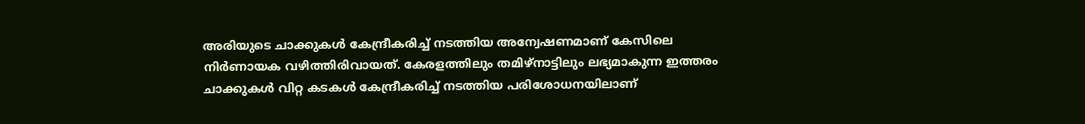അരിയുടെ ചാക്കുകൾ കേന്ദ്രീകരിച്ച് നടത്തിയ അന്വേഷണമാണ് കേസിലെ നിർണായക വഴിത്തിരിവായത്. കേരളത്തിലും തമിഴ്‌നാട്ടിലും ലഭ്യമാകുന്ന ഇത്തരം ചാക്കുകൾ വിറ്റ കടകൾ കേന്ദ്രീകരിച്ച് നടത്തിയ പരിശോധനയിലാണ്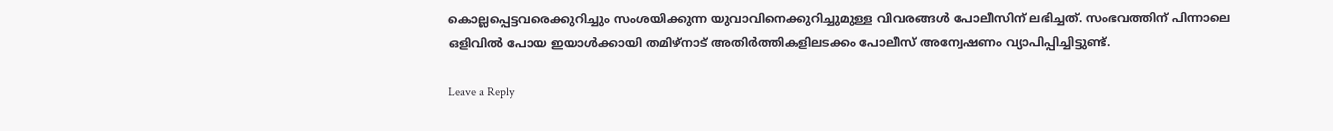കൊല്ലപ്പെട്ടവരെക്കുറിച്ചും സംശയിക്കുന്ന യുവാവിനെക്കുറിച്ചുമുള്ള വിവരങ്ങൾ പോലീസിന് ലഭിച്ചത്. സംഭവത്തിന് പിന്നാലെ ഒളിവിൽ പോയ ഇയാൾക്കായി തമിഴ്‌നാട് അതിർത്തികളിലടക്കം പോലീസ് അന്വേഷണം വ്യാപിപ്പിച്ചിട്ടുണ്ട്.

Leave a Reply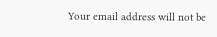Your email address will not be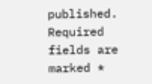published. Required fields are marked *